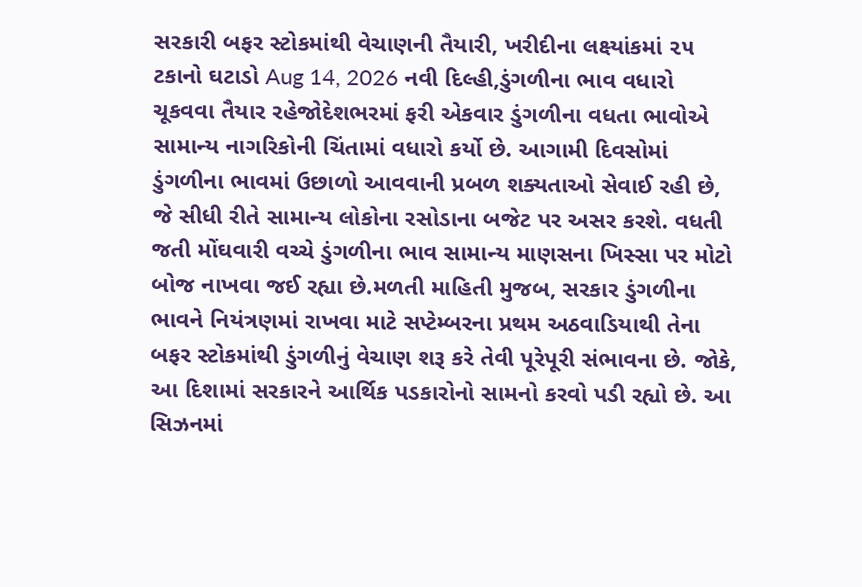સરકારી બફર સ્ટોકમાંથી વેચાણની તૈયારી, ખરીદીના લક્ષ્યાંકમાં ૨૫ ટકાનો ઘટાડો Aug 14, 2026 નવી દિલ્હી,ડુંગળીના ભાવ વધારો ચૂકવવા તૈયાર રહેજોદેશભરમાં ફરી એકવાર ડુંગળીના વધતા ભાવોએ સામાન્ય નાગરિકોની ચિંતામાં વધારો કર્યો છે. આગામી દિવસોમાં ડુંગળીના ભાવમાં ઉછાળો આવવાની પ્રબળ શક્યતાઓ સેવાઈ રહી છે, જે સીધી રીતે સામાન્ય લોકોના રસોડાના બજેટ પર અસર કરશે. વધતી જતી મોંઘવારી વચ્ચે ડુંગળીના ભાવ સામાન્ય માણસના ખિસ્સા પર મોટો બોજ નાખવા જઈ રહ્યા છે.મળતી માહિતી મુજબ, સરકાર ડુંગળીના ભાવને નિયંત્રણમાં રાખવા માટે સપ્ટેમ્બરના પ્રથમ અઠવાડિયાથી તેના બફર સ્ટોકમાંથી ડુંગળીનું વેચાણ શરૂ કરે તેવી પૂરેપૂરી સંભાવના છે. જોકે, આ દિશામાં સરકારને આર્થિક પડકારોનો સામનો કરવો પડી રહ્યો છે. આ સિઝનમાં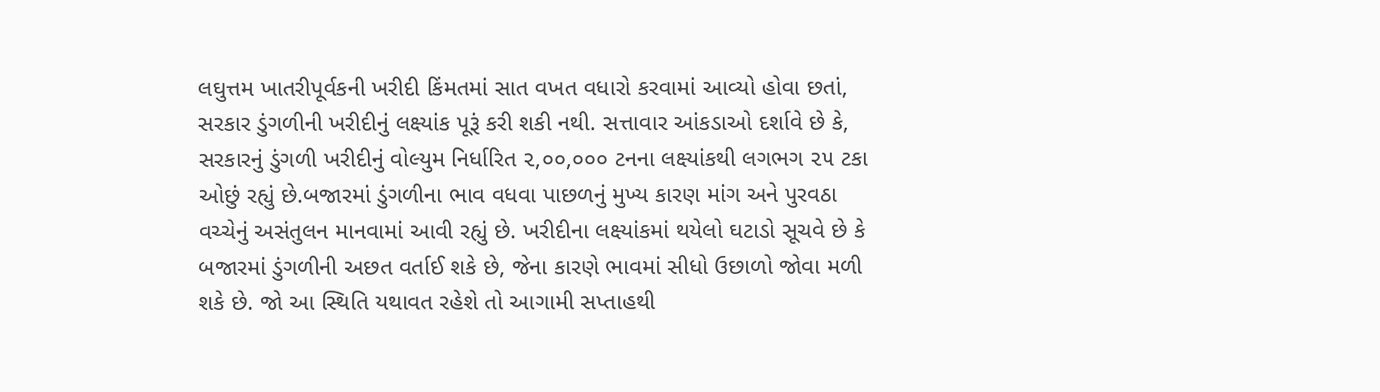લઘુત્તમ ખાતરીપૂર્વકની ખરીદી કિંમતમાં સાત વખત વધારો કરવામાં આવ્યો હોવા છતાં, સરકાર ડુંગળીની ખરીદીનું લક્ષ્યાંક પૂરૂં કરી શકી નથી. સત્તાવાર આંકડાઓ દર્શાવે છે કે, સરકારનું ડુંગળી ખરીદીનું વોલ્યુમ નિર્ધારિત ૨,૦૦,૦૦૦ ટનના લક્ષ્યાંકથી લગભગ ૨૫ ટકા ઓછું રહ્યું છે.બજારમાં ડુંગળીના ભાવ વધવા પાછળનું મુખ્ય કારણ માંગ અને પુરવઠા વચ્ચેનું અસંતુલન માનવામાં આવી રહ્યું છે. ખરીદીના લક્ષ્યાંકમાં થયેલો ઘટાડો સૂચવે છે કે બજારમાં ડુંગળીની અછત વર્તાઈ શકે છે, જેના કારણે ભાવમાં સીધો ઉછાળો જોવા મળી શકે છે. જો આ સ્થિતિ યથાવત રહેશે તો આગામી સપ્તાહથી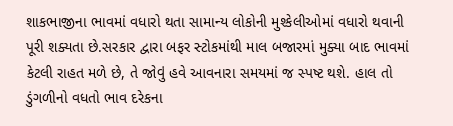શાકભાજીના ભાવમાં વધારો થતા સામાન્ય લોકોની મુશ્કેલીઓમાં વધારો થવાની પૂરી શક્યતા છે.સરકાર દ્વારા બફર સ્ટોકમાંથી માલ બજારમાં મુક્યા બાદ ભાવમાં કેટલી રાહત મળે છે, તે જોવું હવે આવનારા સમયમાં જ સ્પષ્ટ થશે. હાલ તો ડુંગળીનો વધતો ભાવ દરેકના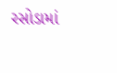રસોડામાં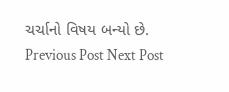ચર્ચાનો વિષય બન્યો છે. Previous Post Next Post